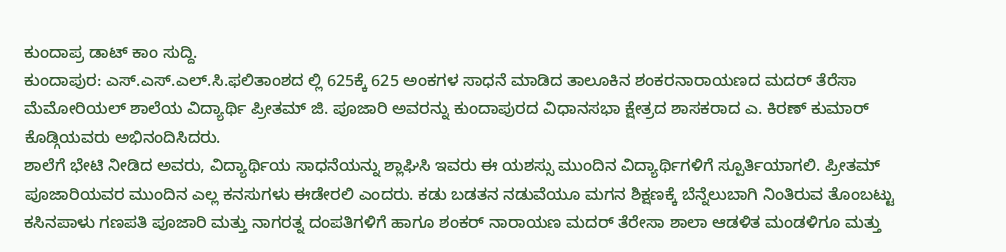ಕುಂದಾಪ್ರ ಡಾಟ್ ಕಾಂ ಸುದ್ದಿ.
ಕುಂದಾಪುರ: ಎಸ್.ಎಸ್.ಎಲ್.ಸಿ.ಫಲಿತಾಂಶದ ಲ್ಲಿ 625ಕ್ಕೆ 625 ಅಂಕಗಳ ಸಾಧನೆ ಮಾಡಿದ ತಾಲೂಕಿನ ಶಂಕರನಾರಾಯಣದ ಮದರ್ ತೆರೆಸಾ ಮೆಮೋರಿಯಲ್ ಶಾಲೆಯ ವಿದ್ಯಾರ್ಥಿ ಪ್ರೀತಮ್ ಜಿ. ಪೂಜಾರಿ ಅವರನ್ನು ಕುಂದಾಪುರದ ವಿಧಾನಸಭಾ ಕ್ಷೇತ್ರದ ಶಾಸಕರಾದ ಎ. ಕಿರಣ್ ಕುಮಾರ್ ಕೊಡ್ಗಿಯವರು ಅಭಿನಂದಿಸಿದರು.
ಶಾಲೆಗೆ ಭೇಟಿ ನೀಡಿದ ಅವರು, ವಿದ್ಯಾರ್ಥಿಯ ಸಾಧನೆಯನ್ನು ಶ್ಲಾಘಿಸಿ ಇವರು ಈ ಯಶಸ್ಸು ಮುಂದಿನ ವಿದ್ಯಾರ್ಥಿಗಳಿಗೆ ಸ್ಪೂರ್ತಿಯಾಗಲಿ. ಪ್ರೀತಮ್ ಪೂಜಾರಿಯವರ ಮುಂದಿನ ಎಲ್ಲ ಕನಸುಗಳು ಈಡೇರಲಿ ಎಂದರು. ಕಡು ಬಡತನ ನಡುವೆಯೂ ಮಗನ ಶಿಕ್ಷಣಕ್ಕೆ ಬೆನ್ನೆಲುಬಾಗಿ ನಿಂತಿರುವ ತೊಂಬಟ್ಟು ಕಸಿನಪಾಳು ಗಣಪತಿ ಪೂಜಾರಿ ಮತ್ತು ನಾಗರತ್ನ ದಂಪತಿಗಳಿಗೆ ಹಾಗೂ ಶಂಕರ್ ನಾರಾಯಣ ಮದರ್ ತೆರೇಸಾ ಶಾಲಾ ಆಡಳಿತ ಮಂಡಳಿಗೂ ಮತ್ತು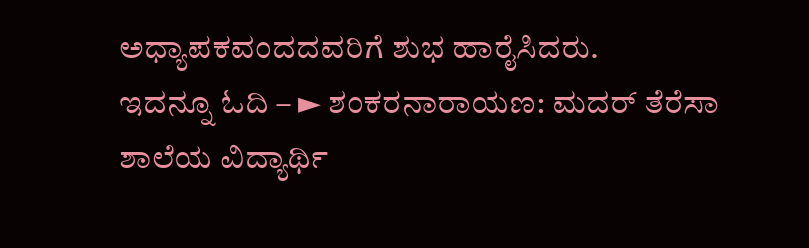ಅಧ್ಯಾಪಕವಂದದವರಿಗೆ ಶುಭ ಹಾರೈಸಿದರು.
ಇದನ್ನೂ ಓದಿ – ► ಶಂಕರನಾರಾಯಣ: ಮದರ್ ತೆರೆಸಾ ಶಾಲೆಯ ವಿದ್ಯಾರ್ಥಿ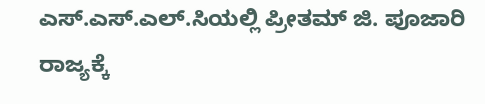ಎಸ್.ಎಸ್.ಎಲ್.ಸಿಯಲ್ಲಿ ಪ್ರೀತಮ್ ಜಿ. ಪೂಜಾರಿ ರಾಜ್ಯಕ್ಕೆ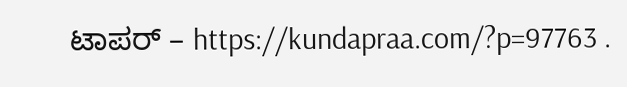ಟಾಪರ್ – https://kundapraa.com/?p=97763 .